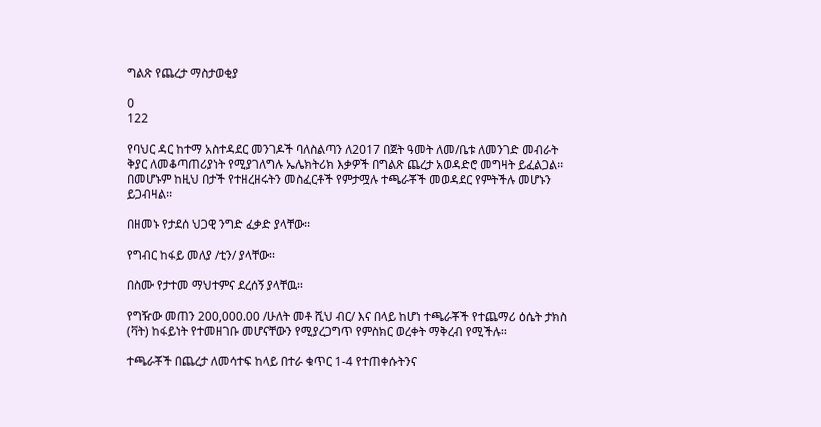ግልጽ የጨረታ ማስታወቂያ

0
122

የባህር ዳር ከተማ አስተዳደር መንገዶች ባለስልጣን ለ2017 በጀት ዓመት ለመ/ቤቱ ለመንገድ መብራት ቅያር ለመቆጣጠሪያነት የሚያገለግሉ ኤሌክትሪክ እቃዎች በግልጽ ጨረታ አወዳድሮ መግዛት ይፈልጋል፡፡ በመሆኑም ከዚህ በታች የተዘረዘሩትን መስፈርቶች የምታሟሉ ተጫራቾች መወዳደር የምትችሉ መሆኑን ይጋብዛል፡፡

በዘመኑ የታደሰ ህጋዊ ንግድ ፈቃድ ያላቸው፡፡

የግብር ከፋይ መለያ /ቲን/ ያላቸው፡፡

በስሙ የታተመ ማህተምና ደረሰኝ ያላቸዉ፡፡

የግዥው መጠን 200,000.00 /ሁለት መቶ ሺህ ብር/ እና በላይ ከሆነ ተጫራቾች የተጨማሪ ዕሴት ታክስ (ቫት) ከፋይነት የተመዘገቡ መሆናቸውን የሚያረጋግጥ የምስክር ወረቀት ማቅረብ የሚችሉ፡፡

ተጫራቾች በጨረታ ለመሳተፍ ከላይ በተራ ቁጥር 1-4 የተጠቀሱትንና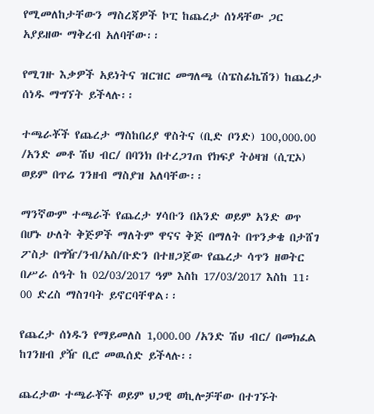የሚመለከታቸውን ማስረጃዎች ኮፒ ከጨረታ ሰነዳቸው ጋር አያይዘው ማቅረብ አለባቸው፡፡

የሚገዙ እቃዎች አይነትና ዝርዝር መግለጫ (ስፔስፊኬሽን) ከጨረታ ሰነዱ ማግኘት ይችላሉ፡፡

ተጫራቾች የጨረታ ማስከበሪያ ዋስትና (ቢድ ቦንድ) 100,000.00 /አንድ መቶ ሽህ ብር/ በባንክ በተረጋገጠ የክፍያ ትዕዛዝ (ሲፒኦ) ወይም በጥሬ ገንዘብ ማስያዝ አለባቸው፡፡

ማንኛውም ተጫራች የጨረታ ሃሳቡን በአንድ ወይም አንድ ወጥ በሆኑ ሁለት ቅጅዎች ማለትም ዋናና ቅጅ በማለት በጥንቃቄ በታሸገ ፖስታ በግዥ/ንብ/አስ/ቡድን በተዘጋጀው የጨረታ ሳጥን ዘወትር በሥራ ሰዓት ከ 02/03/2017 ዓም እስከ 17/03/2017 እስከ 11፡00 ድረስ ማስገባት ይኖርባቸዋል፡፡

የጨረታ ሰነዱን የማይመለስ 1,000.00 /አንድ ሽህ ብር/ በመክፈል ከገንዘብ ያዥ ቢሮ መዉሰድ ይችላሉ፡፡

ጨረታው ተጫራቾች ወይም ህጋዊ ወኪሎቻቸው በተገኙት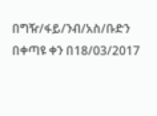በግዥ/ፋይ/ንብ/አስ/ቡድን በቀጣዩ ቀን በ18/03/2017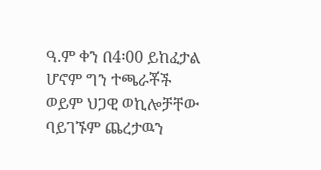ዓ.ም ቀን በ4፡00 ይከፈታል ሆኖም ግን ተጫራቾች ወይም ህጋዊ ወኪሎቻቸው ባይገኙም ጨረታዉን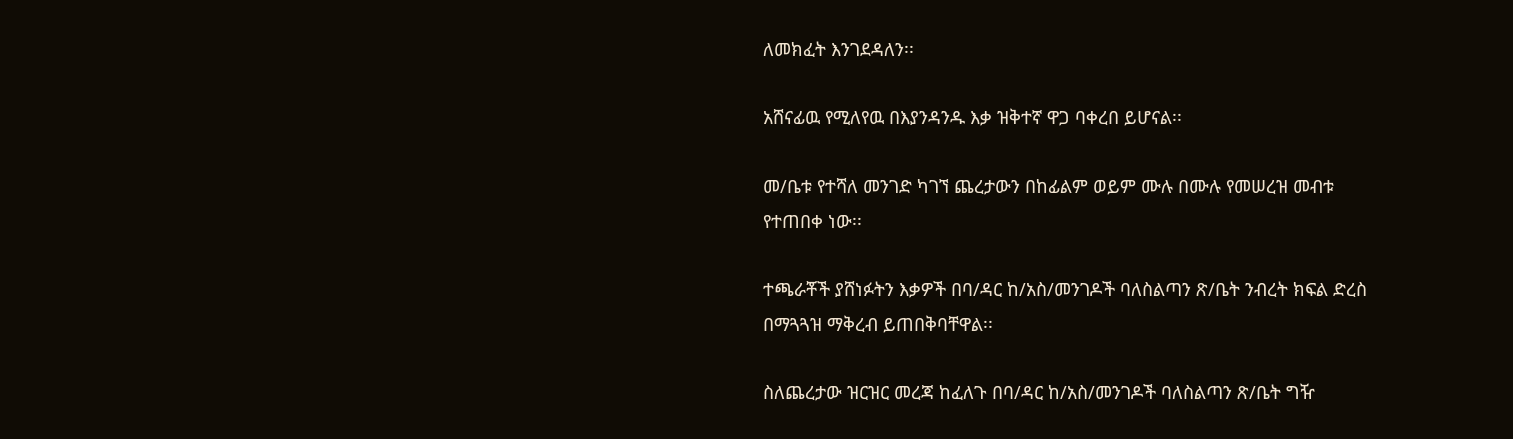ለመክፈት እንገደዳለን፡፡

አሸናፊዉ የሚለየዉ በእያንዳንዱ እቃ ዝቅተኛ ዋጋ ባቀረበ ይሆናል፡፡

መ/ቤቱ የተሻለ መንገድ ካገኘ ጨረታውን በከፊልም ወይም ሙሉ በሙሉ የመሠረዝ መብቱ የተጠበቀ ነው፡፡

ተጫራቾች ያሸነፉትን እቃዎች በባ/ዳር ከ/አስ/መንገዶች ባለስልጣን ጽ/ቤት ንብረት ክፍል ድረስ በማጓጓዝ ማቅረብ ይጠበቅባቸዋል፡፡

ስለጨረታው ዝርዝር መረጃ ከፈለጉ በባ/ዳር ከ/አስ/መንገዶች ባለስልጣን ጽ/ቤት ግዥ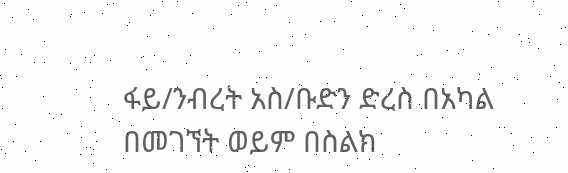ፋይ/ንብረት አስ/ቡድን ድረስ በአካል በመገኘት ወይም በስልክ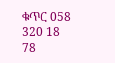ቁጥር 058 320 18 78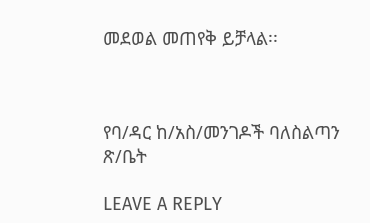መደወል መጠየቅ ይቻላል፡፡



የባ/ዳር ከ/አስ/መንገዶች ባለስልጣን ጽ/ቤት

LEAVE A REPLY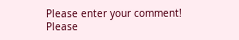Please enter your comment!
Please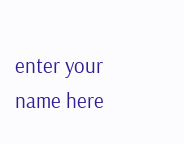enter your name here